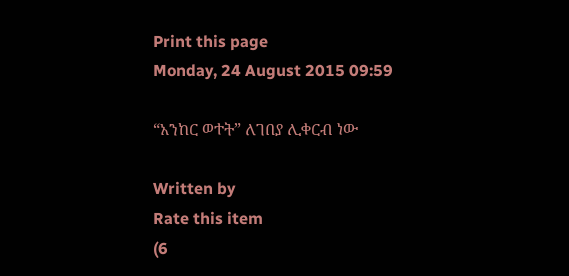Print this page
Monday, 24 August 2015 09:59

“አንከር ወተት” ለገበያ ሊቀርብ ነው

Written by
Rate this item
(6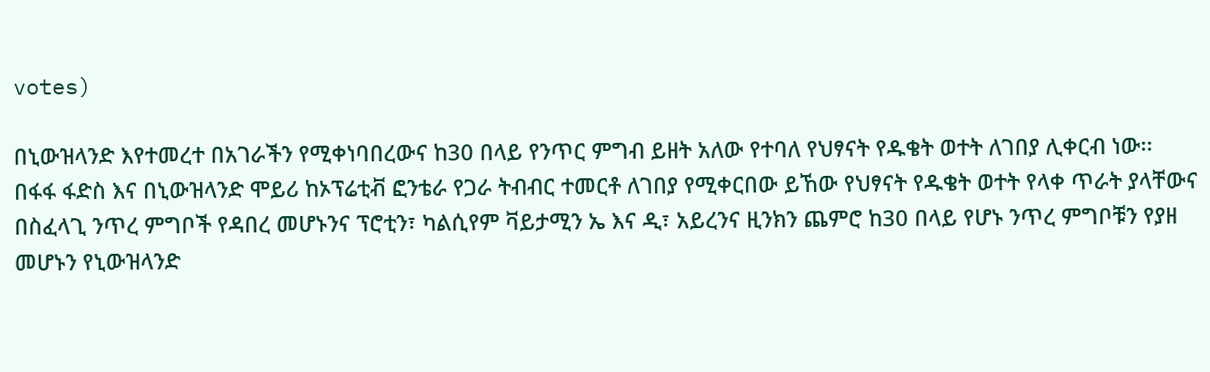votes)

በኒውዝላንድ እየተመረተ በአገራችን የሚቀነባበረውና ከ30 በላይ የንጥር ምግብ ይዘት አለው የተባለ የህፃናት የዱቄት ወተት ለገበያ ሊቀርብ ነው፡፡
በፋፋ ፋድስ እና በኒውዝላንድ ሞይሪ ከኦፕሬቲቭ ፎንቴራ የጋራ ትብብር ተመርቶ ለገበያ የሚቀርበው ይኸው የህፃናት የዱቄት ወተት የላቀ ጥራት ያላቸውና በስፈላጊ ንጥረ ምግቦች የዳበረ መሆኑንና ፕሮቲን፣ ካልሲየም ቫይታሚን ኤ እና ዲ፣ አይረንና ዚንክን ጨምሮ ከ30 በላይ የሆኑ ንጥረ ምግቦቹን የያዘ መሆኑን የኒውዝላንድ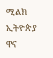ሚልክ ኢትዮጵያ ዋና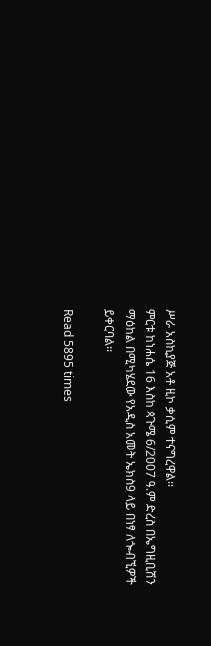ሥራ አስኪያጅ አቶ ዚኮ ቃሲም ተናግረዋል፡፡
ምርቱ ከነሐሴ 16 እስከ ጳጉሜ 6/2007 ዓ.ም ድረስ በኤግዚቢሽን ማዕከል በሚካሄደው የአዲስ አመት ኤክስ9 ላይ በነፃ ለጐብኚዎች ይቀርባል፡፡

Read 5895 times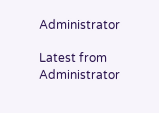Administrator

Latest from Administrator